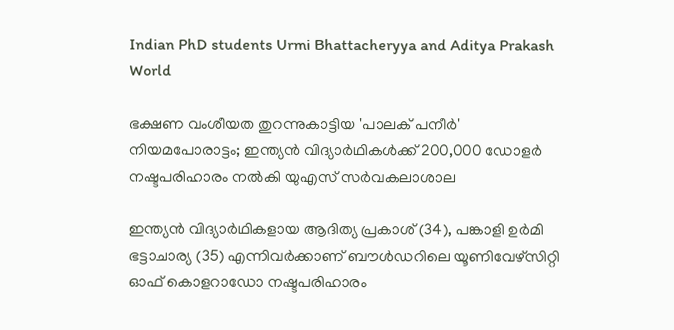Indian PhD students Urmi Bhattacheryya and Aditya Prakash
World

ഭക്ഷണ വംശീയത തുറന്നുകാട്ടിയ 'പാലക് പനീര്‍' നിയമപോരാട്ടം; ഇന്ത്യന്‍ വിദ്യാര്‍ഥികള്‍ക്ക് 200,000 ഡോളര്‍ നഷ്ടപരിഹാരം നല്‍കി യുഎസ് സര്‍വകലാശാല

ഇന്ത്യന്‍ വിദ്യാര്‍ഥികളായ ആദിത്യ പ്രകാശ് (34), പങ്കാളി ഉര്‍മി ഭട്ടാചാര്യ (35) എന്നിവര്‍ക്കാണ് ബൗള്‍ഡറിലെ യൂണിവേഴ്‌സിറ്റി ഓഫ് കൊളറാഡോ നഷ്ടപരിഹാരം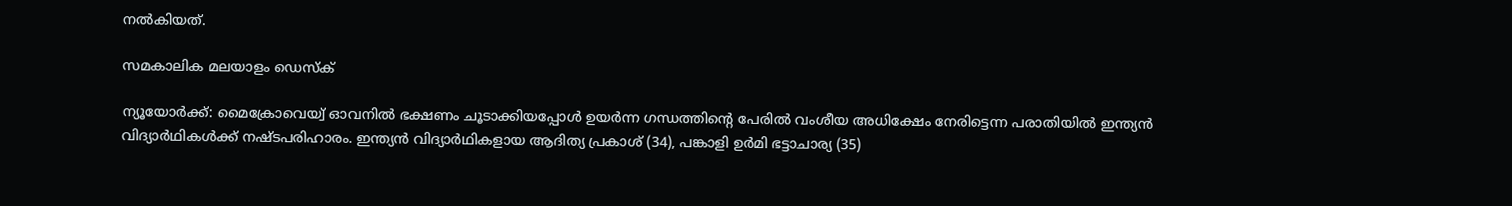നല്‍കിയത്.

സമകാലിക മലയാളം ഡെസ്ക്

ന്യൂയോര്‍ക്ക്: മൈക്രോവെയ്വ് ഓവനില്‍ ഭക്ഷണം ചൂടാക്കിയപ്പോള്‍ ഉയര്‍ന്ന ഗന്ധത്തിന്റെ പേരില്‍ വംശീയ അധിക്ഷേം നേരിട്ടെന്ന പരാതിയില്‍ ഇന്ത്യന്‍ വിദ്യാര്‍ഥികള്‍ക്ക് നഷ്ടപരിഹാരം. ഇന്ത്യന്‍ വിദ്യാര്‍ഥികളായ ആദിത്യ പ്രകാശ് (34), പങ്കാളി ഉര്‍മി ഭട്ടാചാര്യ (35)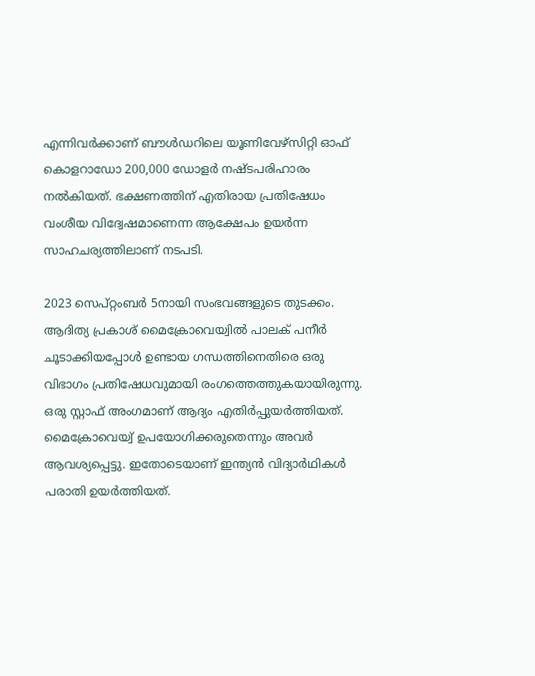എന്നിവര്‍ക്കാണ് ബൗള്‍ഡറിലെ യൂണിവേഴ്‌സിറ്റി ഓഫ് കൊളറാഡോ 200,000 ഡോളര്‍ നഷ്ടപരിഹാരം നല്‍കിയത്. ഭക്ഷണത്തിന് എതിരായ പ്രതിഷേധം വംശീയ വിദ്വേഷമാണെന്ന ആക്ഷേപം ഉയര്‍ന്ന സാഹചര്യത്തിലാണ് നടപടി.

2023 സെപ്റ്റംബര്‍ 5നായി സംഭവങ്ങളുടെ തുടക്കം. ആദിത്യ പ്രകാശ് മൈക്രോവെയ്വില്‍ പാലക് പനീര്‍ ചൂടാക്കിയപ്പോള്‍ ഉണ്ടായ ഗന്ധത്തിനെതിരെ ഒരു വിഭാഗം പ്രതിഷേധവുമായി രംഗത്തെത്തുകയായിരുന്നു. ഒരു സ്റ്റാഫ് അംഗമാണ് ആദ്യം എതിര്‍പ്പുയര്‍ത്തിയത്. മൈക്രോവെയ്വ് ഉപയോഗിക്കരുതെന്നും അവര്‍ ആവശ്യപ്പെട്ടു. ഇതോടെയാണ് ഇന്ത്യന്‍ വിദ്യാര്‍ഥികള്‍ പരാതി ഉയര്‍ത്തിയത്.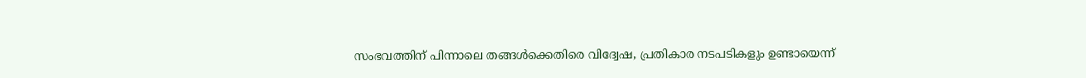സംഭവത്തിന് പിന്നാലെ തങ്ങള്‍ക്കെതിരെ വിദ്വേഷ, പ്രതികാര നടപടികളും ഉണ്ടായെന്ന്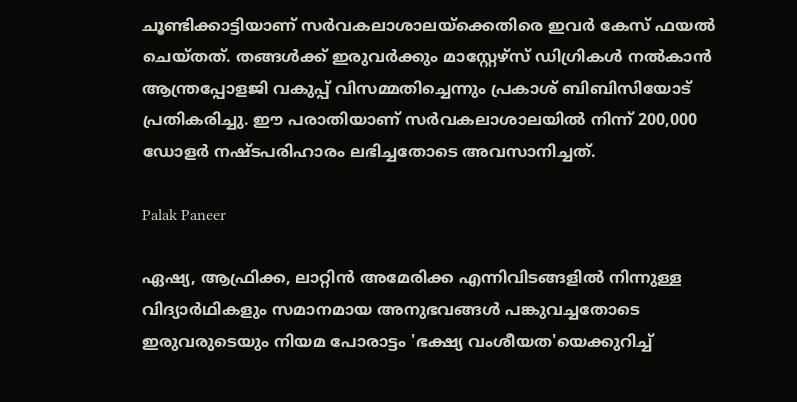ചൂണ്ടിക്കാട്ടിയാണ് സര്‍വകലാശാലയ്ക്കെതിരെ ഇവര്‍ കേസ് ഫയല്‍ ചെയ്തത്. തങ്ങള്‍ക്ക് ഇരുവര്‍ക്കും മാസ്റ്റേഴ്സ് ഡിഗ്രികള്‍ നല്‍കാന്‍ ആന്ത്രപ്പോളജി വകുപ്പ് വിസമ്മതിച്ചെന്നും പ്രകാശ് ബിബിസിയോട് പ്രതികരിച്ചു. ഈ പരാതിയാണ് സര്‍വകലാശാലയില്‍ നിന്ന് 200,000 ഡോളര്‍ നഷ്ടപരിഹാരം ലഭിച്ചതോടെ അവസാനിച്ചത്.

Palak Paneer

ഏഷ്യ, ആഫ്രിക്ക, ലാറ്റിന്‍ അമേരിക്ക എന്നിവിടങ്ങളില്‍ നിന്നുള്ള വിദ്യാര്‍ഥികളും സമാനമായ അനുഭവങ്ങള്‍ പങ്കുവച്ചതോടെ ഇരുവരുടെയും നിയമ പോരാട്ടം 'ഭക്ഷ്യ വംശീയത'യെക്കുറിച്ച്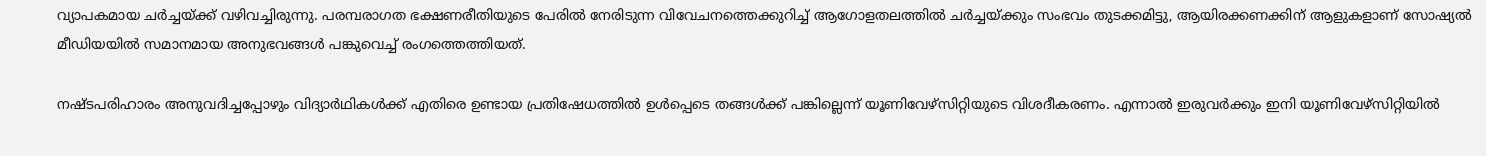വ്യാപകമായ ചര്‍ച്ചയ്ക്ക് വഴിവച്ചിരുന്നു. പരമ്പരാഗത ഭക്ഷണരീതിയുടെ പേരില്‍ നേരിടുന്ന വിവേചനത്തെക്കുറിച്ച് ആഗോളതലത്തില്‍ ചര്‍ച്ചയ്ക്കും സംഭവം തുടക്കമിട്ടു, ആയിരക്കണക്കിന് ആളുകളാണ് സോഷ്യല്‍ മീഡിയയില്‍ സമാനമായ അനുഭവങ്ങള്‍ പങ്കുവെച്ച് രംഗത്തെത്തിയത്.

നഷ്ടപരിഹാരം അനുവദിച്ചപ്പോഴും വിദ്യാര്‍ഥികള്‍ക്ക് എതിരെ ഉണ്ടായ പ്രതിഷേധത്തില്‍ ഉള്‍പ്പെടെ തങ്ങള്‍ക്ക് പങ്കില്ലെന്ന് യൂണിവേഴ്‌സിറ്റിയുടെ വിശദീകരണം. എന്നാല്‍ ഇരുവര്‍ക്കും ഇനി യൂണിവേഴ്‌സിറ്റിയില്‍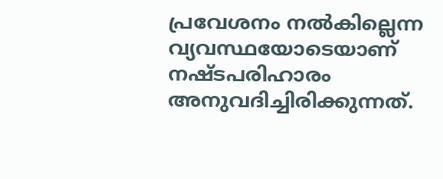പ്രവേശനം നല്‍കില്ലെന്ന വ്യവസ്ഥയോടെയാണ് നഷ്ടപരിഹാരം അനുവദിച്ചിരിക്കുന്നത്.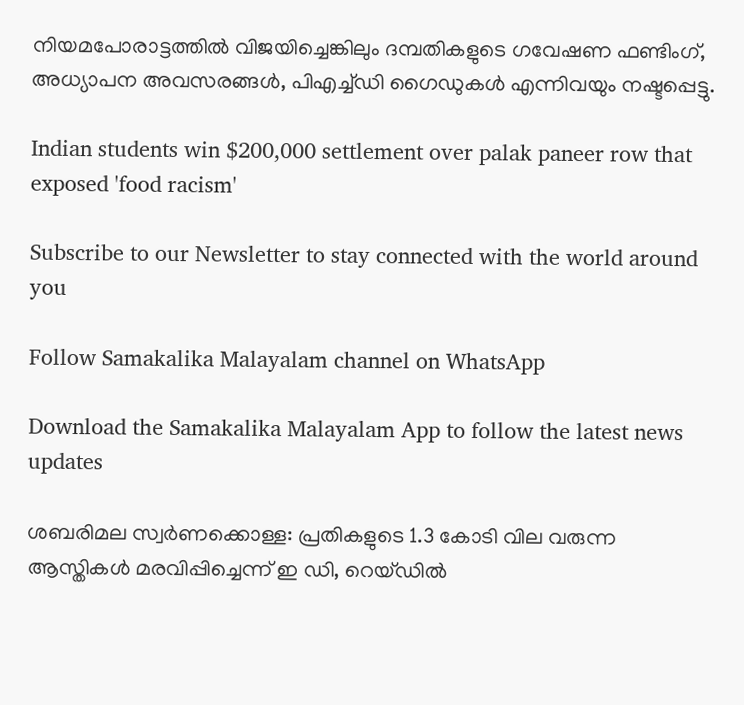നിയമപോരാട്ടത്തില്‍ വിജയിച്ചെങ്കിലും ദമ്പതികളുടെ ഗവേഷണ ഫണ്ടിംഗ്, അധ്യാപന അവസരങ്ങള്‍, പിഎച്ച്ഡി ഗൈഡുകള്‍ എന്നിവയും നഷ്ടപ്പെട്ടു.

Indian students win $200,000 settlement over palak paneer row that exposed 'food racism'

Subscribe to our Newsletter to stay connected with the world around you

Follow Samakalika Malayalam channel on WhatsApp

Download the Samakalika Malayalam App to follow the latest news updates

ശബരിമല സ്വര്‍ണക്കൊള്ള: പ്രതികളുടെ 1.3 കോടി വില വരുന്ന ആസ്തികള്‍ മരവിപ്പിച്ചെന്ന് ഇ ഡി, റെയ്ഡില്‍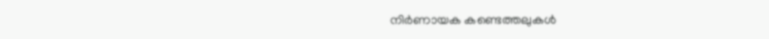നിര്‍ണായക കണ്ടെത്തലുകള്‍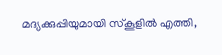മദ്യക്കുപ്പിയുമായി സ്‌കൂളില്‍ എത്തി,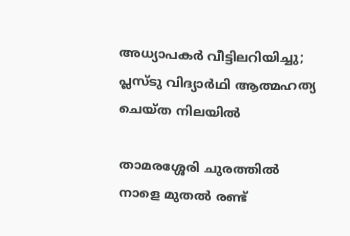അധ്യാപകര്‍ വീട്ടിലറിയിച്ചു; പ്ലസ്ടു വിദ്യാര്‍ഥി ആത്മഹത്യ ചെയ്ത നിലയില്‍

താമരശ്ശേരി ചുരത്തിൽ നാളെ മുതൽ രണ്ട്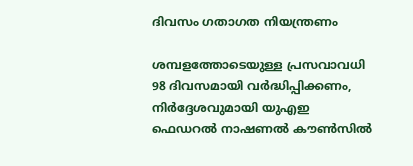ദിവസം ഗതാഗത നിയന്ത്രണം

ശമ്പളത്തോടെയുള്ള പ്രസവാവധി 98 ദിവസമായി വർദ്ധിപ്പിക്കണം, നിർദ്ദേശവുമായി യുഎഇ ഫെഡറൽ നാഷണൽ കൗൺസിൽ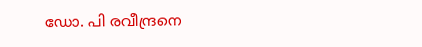ഡോ. പി രവീന്ദ്രനെ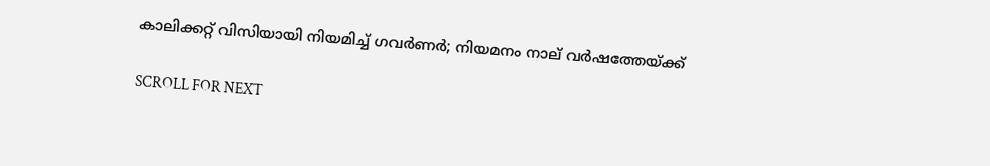കാലിക്കറ്റ് വിസിയായി നിയമിച്ച് ഗവര്‍ണര്‍; നിയമനം നാല് വര്‍ഷത്തേയ്ക്ക്

SCROLL FOR NEXT